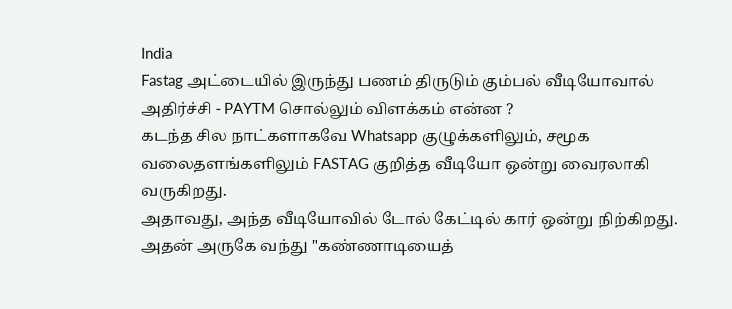India
Fastag அட்டையில் இருந்து பணம் திருடும் கும்பல் வீடியோவால் அதிர்ச்சி - PAYTM சொல்லும் விளக்கம் என்ன ?
கடந்த சில நாட்களாகவே Whatsapp குழுக்களிலும், சமூக வலைதளங்களிலும் FASTAG குறித்த வீடியோ ஒன்று வைரலாகி வருகிறது.
அதாவது, அந்த வீடியோவில் டோல் கேட்டில் கார் ஒன்று நிற்கிறது. அதன் அருகே வந்து "கண்ணாடியைத்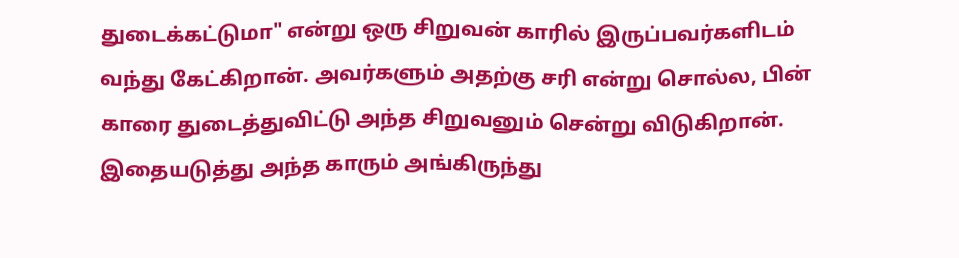துடைக்கட்டுமா" என்று ஒரு சிறுவன் காரில் இருப்பவர்களிடம் வந்து கேட்கிறான். அவர்களும் அதற்கு சரி என்று சொல்ல, பின் காரை துடைத்துவிட்டு அந்த சிறுவனும் சென்று விடுகிறான். இதையடுத்து அந்த காரும் அங்கிருந்து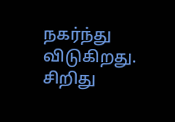நகர்ந்து விடுகிறது. சிறிது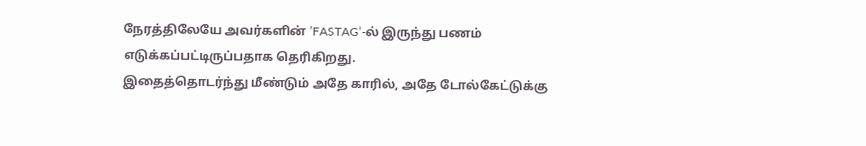நேரத்திலேயே அவர்களின் ’FASTAG’-ல் இருந்து பணம் எடுக்கப்பட்டிருப்பதாக தெரிகிறது.
இதைத்தொடர்ந்து மீண்டும் அதே காரில், அதே டோல்கேட்டுக்கு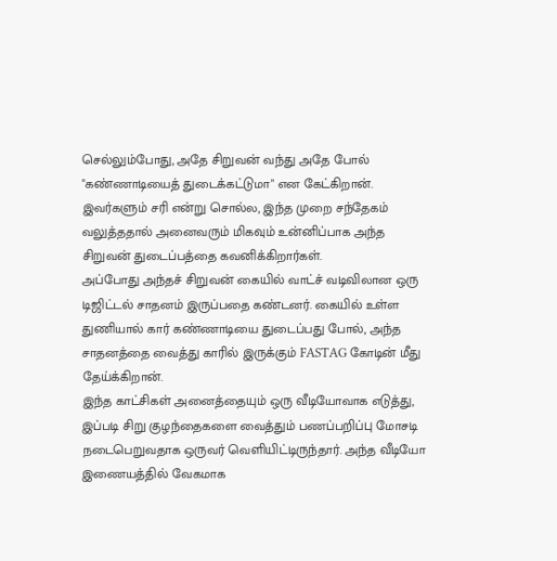செல்லும்போது, அதே சிறுவன் வந்து அதே போல் "கண்ணாடியைத் துடைக்கட்டுமா" என கேட்கிறான். இவர்களும் சரி என்று சொல்ல, இந்த முறை சந்தேகம் வலுத்ததால் அனைவரும் மிகவும் உன்னிப்பாக அந்த சிறுவன் துடைப்பத்தை கவனிக்கிறார்கள்.
அப்போது அந்தச் சிறுவன் கையில் வாட்ச் வடிவிலான ஒரு டிஜிட்டல் சாதனம் இருப்பதை கண்டனர். கையில் உள்ள துணியால் கார் கண்ணாடியை துடைப்பது போல், அந்த சாதனத்தை வைத்து காரில் இருக்கும் FASTAG கோடின் மீது தேய்க்கிறான்.
இந்த காட்சிகள் அனைத்தையும் ஒரு வீடியோவாக எடுத்து, இப்படி சிறு குழந்தைகளை வைத்தும் பணப்பறிப்பு மோசடி நடைபெறுவதாக ஒருவர் வெளியிட்டிருந்தார். அந்த வீடியோ இணையத்தில் வேகமாக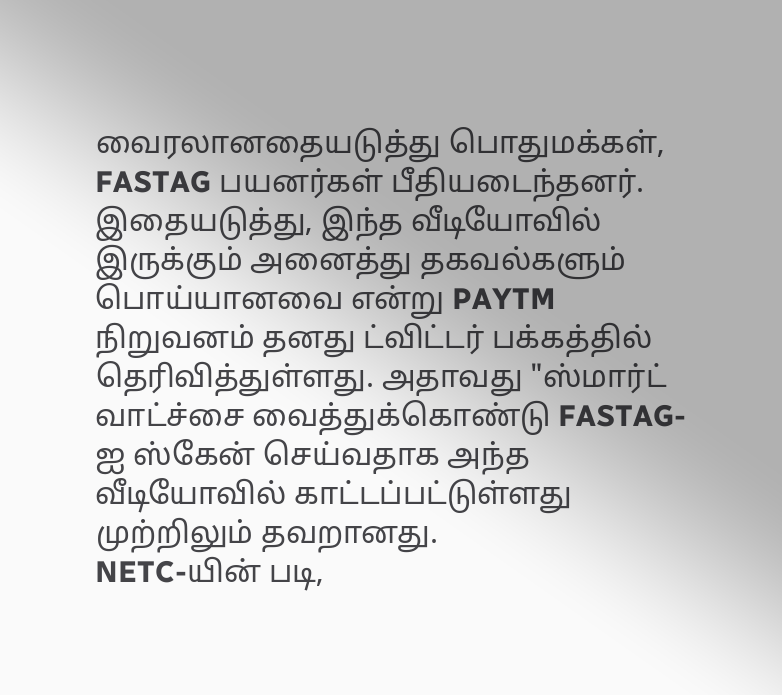வைரலானதையடுத்து பொதுமக்கள், FASTAG பயனர்கள் பீதியடைந்தனர்.
இதையடுத்து, இந்த வீடியோவில் இருக்கும் அனைத்து தகவல்களும் பொய்யானவை என்று PAYTM நிறுவனம் தனது ட்விட்டர் பக்கத்தில் தெரிவித்துள்ளது. அதாவது "ஸ்மார்ட் வாட்ச்சை வைத்துக்கொண்டு FASTAG-ஐ ஸ்கேன் செய்வதாக அந்த வீடியோவில் காட்டப்பட்டுள்ளது முற்றிலும் தவறானது.
NETC-யின் படி,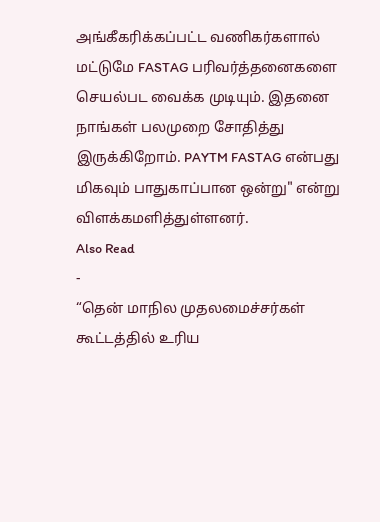அங்கீகரிக்கப்பட்ட வணிகர்களால் மட்டுமே FASTAG பரிவர்த்தனைகளை செயல்பட வைக்க முடியும். இதனை நாங்கள் பலமுறை சோதித்து இருக்கிறோம். PAYTM FASTAG என்பது மிகவும் பாதுகாப்பான ஒன்று" என்று விளக்கமளித்துள்ளனர்.
Also Read
-
“தென் மாநில முதலமைச்சர்கள் கூட்டத்தில் உரிய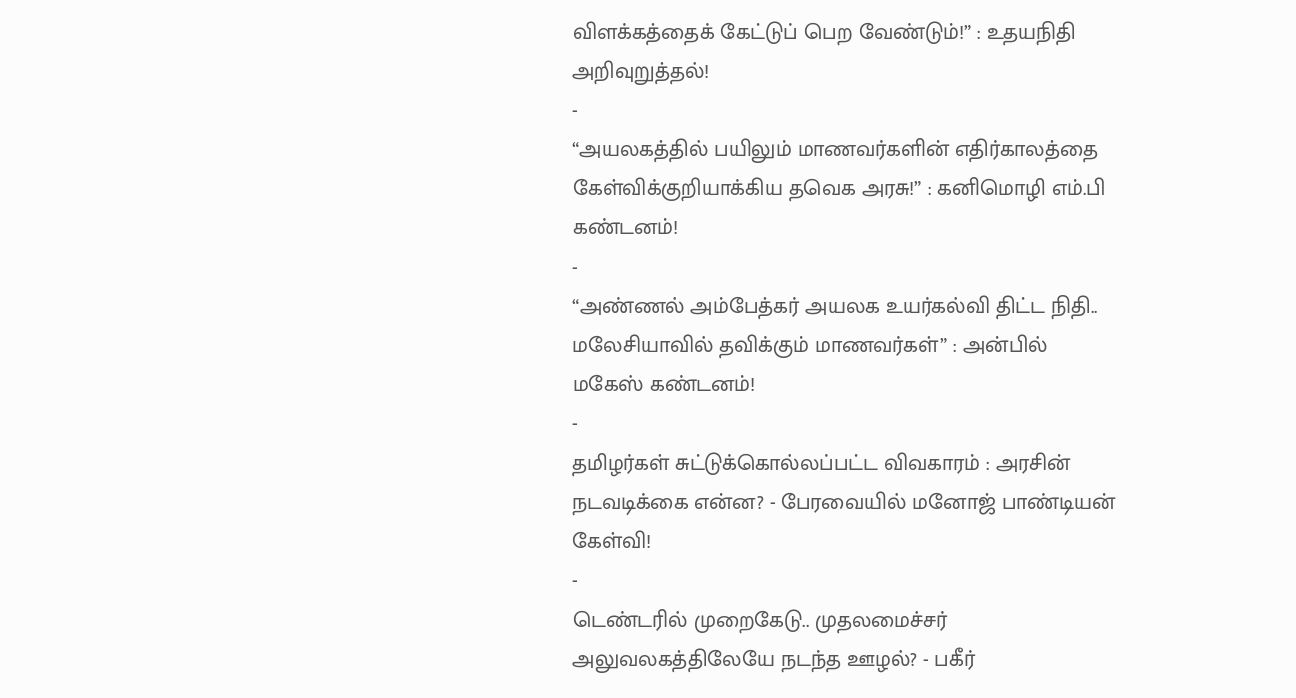விளக்கத்தைக் கேட்டுப் பெற வேண்டும்!” : உதயநிதி அறிவுறுத்தல்!
-
“அயலகத்தில் பயிலும் மாணவர்களின் எதிர்காலத்தை கேள்விக்குறியாக்கிய தவெக அரசு!” : கனிமொழி எம்.பி கண்டனம்!
-
“அண்ணல் அம்பேத்கர் அயலக உயர்கல்வி திட்ட நிதி.. மலேசியாவில் தவிக்கும் மாணவர்கள்” : அன்பில் மகேஸ் கண்டனம்!
-
தமிழர்கள் சுட்டுக்கொல்லப்பட்ட விவகாரம் : அரசின் நடவடிக்கை என்ன? - பேரவையில் மனோஜ் பாண்டியன் கேள்வி!
-
டெண்டரில் முறைகேடு.. முதலமைச்சர் அலுவலகத்திலேயே நடந்த ஊழல்? - பகீர்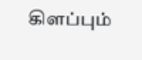கிளப்பும்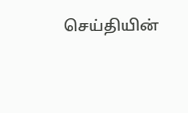செய்தியின்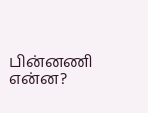பின்னணி என்ன?